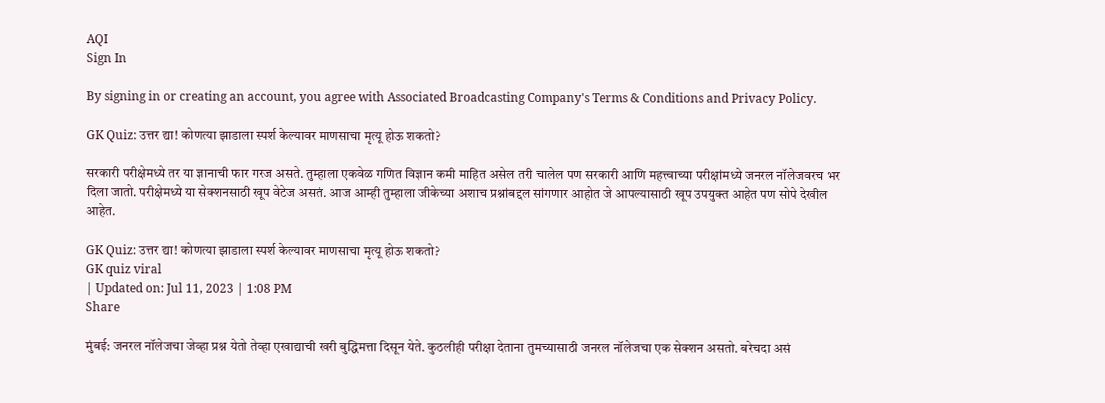AQI
Sign In

By signing in or creating an account, you agree with Associated Broadcasting Company's Terms & Conditions and Privacy Policy.

GK Quiz: उत्तर द्या! कोणत्या झाडाला स्पर्श केल्यावर माणसाचा मृत्यू होऊ शकतो?

सरकारी परीक्षेमध्ये तर या ज्ञानाची फार गरज असते. तुम्हाला एकवेळ गणित विज्ञान कमी माहित असेल तरी चालेल पण सरकारी आणि महत्त्वाच्या परीक्षांमध्ये जनरल नॉलेजवरच भर दिला जातो. परीक्षेमध्ये या सेक्शनसाठी खूप वेटेज असतं. आज आम्ही तुम्हाला जीकेच्या अशाच प्रश्नांबद्दल सांगणार आहोत जे आपल्यासाठी खूप उपयुक्त आहेत पण सोपे देखील आहेत.

GK Quiz: उत्तर द्या! कोणत्या झाडाला स्पर्श केल्यावर माणसाचा मृत्यू होऊ शकतो?
GK quiz viral
| Updated on: Jul 11, 2023 | 1:08 PM
Share

मुंबई: जनरल नॉलेजचा जेव्हा प्रश्न येतो तेव्हा एखाद्याची खरी बुद्धिमत्ता दिसून येते. कुठलीही परीक्षा देताना तुमच्यासाठी जनरल नॉलेजचा एक सेक्शन असतो. बरेचदा असं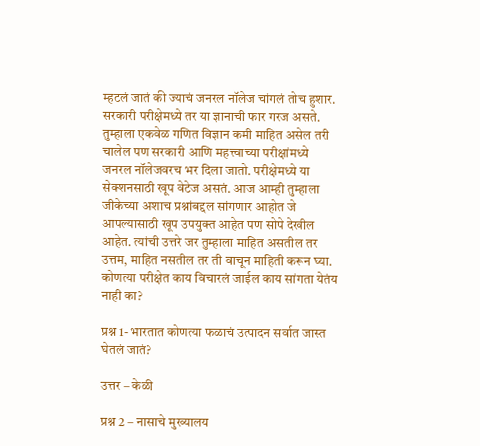म्हटलं जातं की ज्याचं जनरल नॉलेज चांगलं तोच हुशार. सरकारी परीक्षेमध्ये तर या ज्ञानाची फार गरज असते. तुम्हाला एकवेळ गणित विज्ञान कमी माहित असेल तरी चालेल पण सरकारी आणि महत्त्वाच्या परीक्षांमध्ये जनरल नॉलेजवरच भर दिला जातो. परीक्षेमध्ये या सेक्शनसाठी खूप वेटेज असतं. आज आम्ही तुम्हाला जीकेच्या अशाच प्रश्नांबद्दल सांगणार आहोत जे आपल्यासाठी खूप उपयुक्त आहेत पण सोपे देखील आहेत. त्यांची उत्तरे जर तुम्हाला माहित असतील तर उत्तम, माहित नसतील तर ती वाचून माहिती करून घ्या. कोणत्या परीक्षेत काय विचारलं जाईल काय सांगता येतंय नाही का?

प्रश्न 1- भारतात कोणत्या फळाचं उत्पादन सर्वात जास्त घेतलं जातं?

उत्तर – केळी

प्रश्न 2 – नासाचे मुख्यालय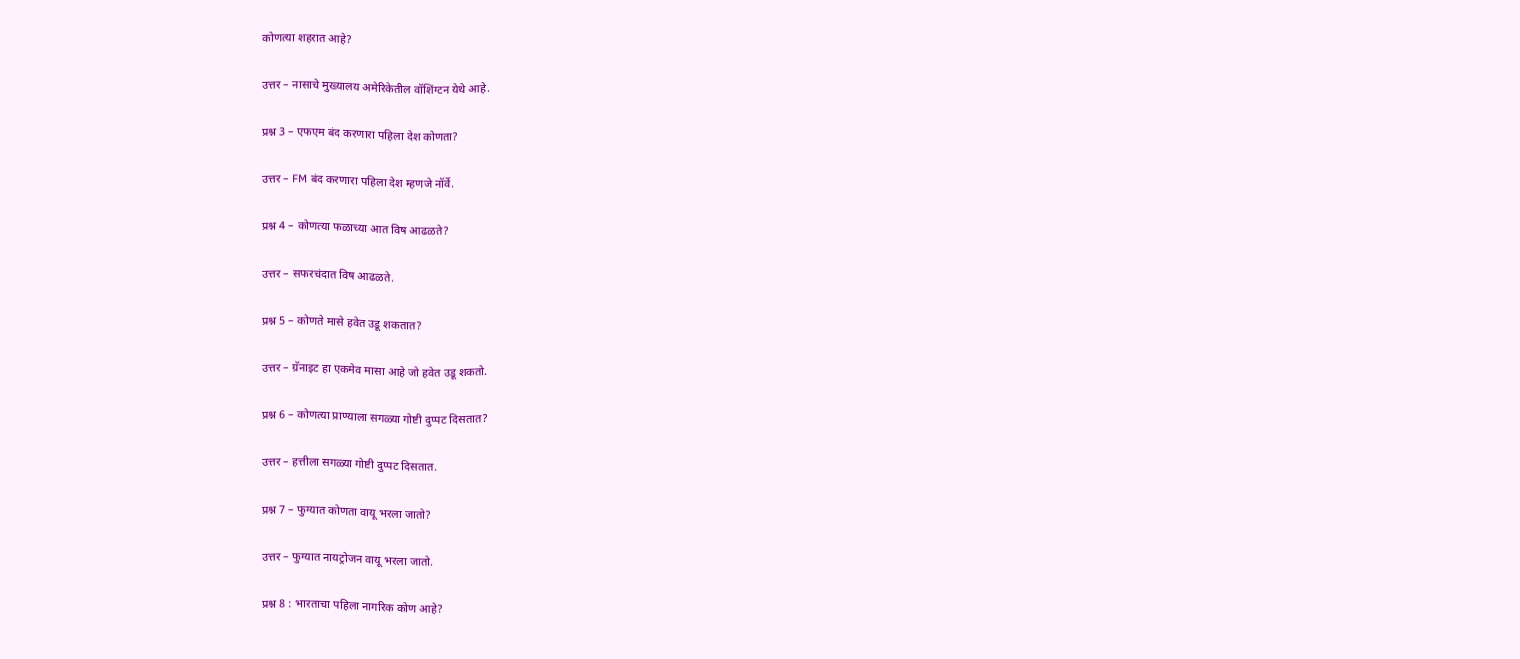कोणत्या शहरात आहे?

उत्तर – नासाचे मुख्यालय अमेरिकेतील वॉशिंग्टन येथे आहे.

प्रश्न 3 – एफएम बंद करणारा पहिला देश कोणता?

उत्तर – FM बंद करणारा पहिला देश म्हणजे नॉर्वे.

प्रश्न 4 – कोणत्या फळाच्या आत विष आढळते?

उत्तर – सफरचंदात विष आढळते.

प्रश्न 5 – कोणते मासे हवेत उडू शकतात?

उत्तर – ग्रॅनाइट हा एकमेव मासा आहे जो हवेत उडू शकतो.

प्रश्न 6 – कोणत्या प्राण्याला सगळ्या गोष्टी दुप्पट दिसतात?

उत्तर – हत्तीला सगळ्या गोष्टी दुप्पट दिसतात.

प्रश्न 7 – फुग्यात कोणता वायू भरला जातो?

उत्तर – फुग्यात नायट्रोजन वायू भरला जातो.

प्रश्न 8 : भारताचा पहिला नागरिक कोण आहे?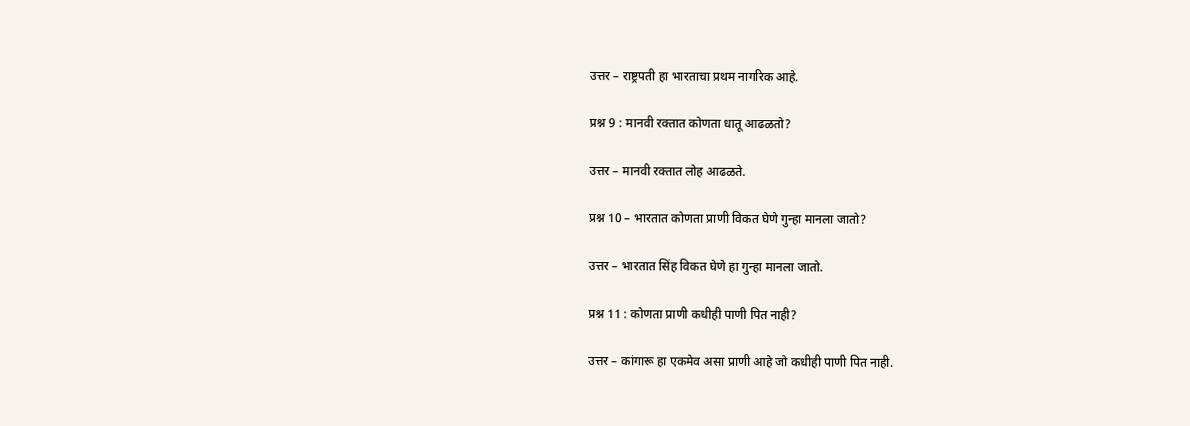उत्तर – राष्ट्रपती हा भारताचा प्रथम नागरिक आहे.

प्रश्न 9 : मानवी रक्तात कोणता धातू आढळतो?

उत्तर – मानवी रक्तात लोह आढळते.

प्रश्न 10 – भारतात कोणता प्राणी विकत घेणे गुन्हा मानला जातो?

उत्तर – भारतात सिंह विकत घेणे हा गुन्हा मानला जातो.

प्रश्न 11 : कोणता प्राणी कधीही पाणी पित नाही?

उत्तर – कांगारू हा एकमेव असा प्राणी आहे जो कधीही पाणी पित नाही.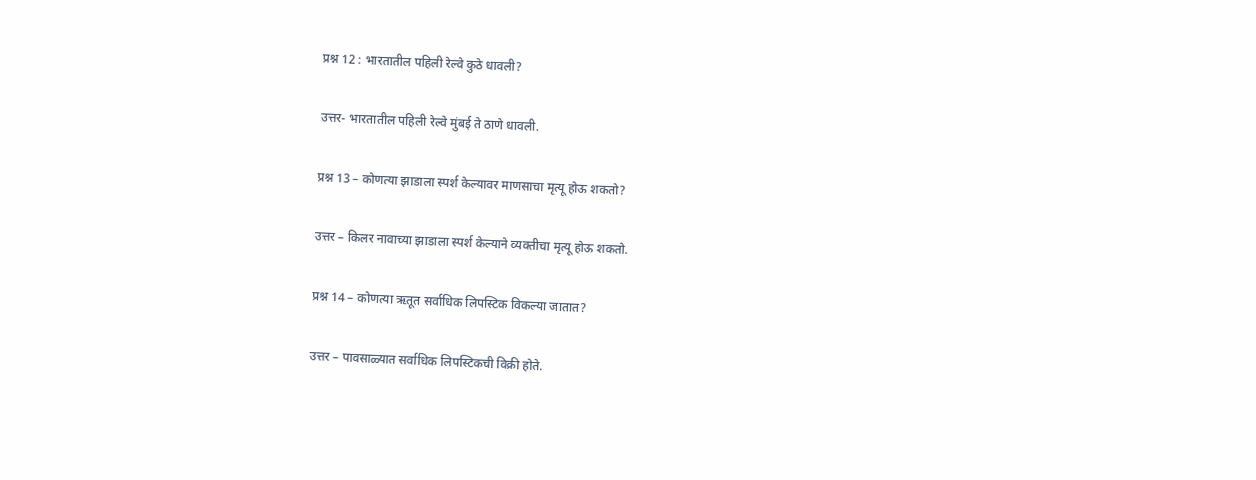प्रश्न 12 : भारतातील पहिली रेल्वे कुठे धावली?

उत्तर- भारतातील पहिली रेल्वे मुंबई ते ठाणे धावली.

प्रश्न 13 – कोणत्या झाडाला स्पर्श केल्यावर माणसाचा मृत्यू होऊ शकतो?

उत्तर – किलर नावाच्या झाडाला स्पर्श केल्याने व्यक्तीचा मृत्यू होऊ शकतो.

प्रश्न 14 – कोणत्या ऋतूत सर्वाधिक लिपस्टिक विकल्या जातात?

उत्तर – पावसाळ्यात सर्वाधिक लिपस्टिकची विक्री होते.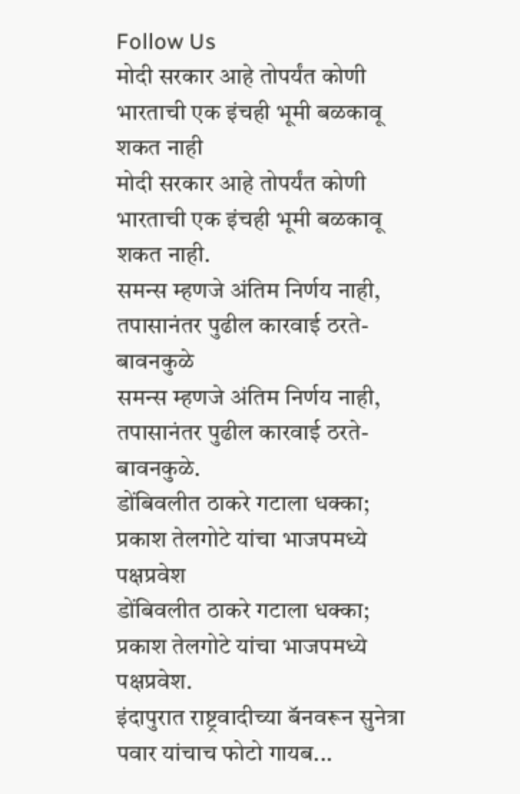Follow Us
मोदी सरकार आहे तोपर्यंत कोणी भारताची एक इंचही भूमी बळकावू शकत नाही
मोदी सरकार आहे तोपर्यंत कोणी भारताची एक इंचही भूमी बळकावू शकत नाही.
समन्स म्हणजे अंतिम निर्णय नाही, तपासानंतर पुढील कारवाई ठरते- बावनकुळे
समन्स म्हणजे अंतिम निर्णय नाही, तपासानंतर पुढील कारवाई ठरते- बावनकुळे.
डोंबिवलीत ठाकरे गटाला धक्का; प्रकाश तेलगोटे यांचा भाजपमध्ये पक्षप्रवेश
डोंबिवलीत ठाकरे गटाला धक्का; प्रकाश तेलगोटे यांचा भाजपमध्ये पक्षप्रवेश.
इंदापुरात राष्ट्रवादीच्या बॅनवरून सुनेत्रा पवार यांचाच फोटो गायब...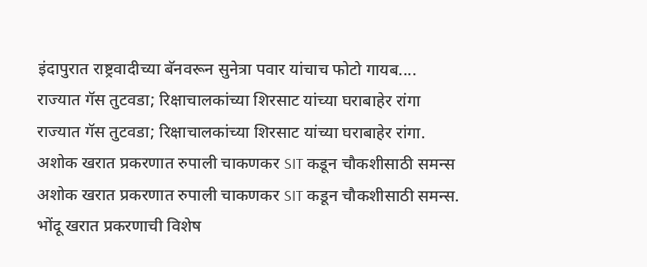इंदापुरात राष्ट्रवादीच्या बॅनवरून सुनेत्रा पवार यांचाच फोटो गायब....
राज्यात गॅस तुटवडा; रिक्षाचालकांच्या शिरसाट यांच्या घराबाहेर रांगा
राज्यात गॅस तुटवडा; रिक्षाचालकांच्या शिरसाट यांच्या घराबाहेर रांगा.
अशोक खरात प्रकरणात रुपाली चाकणकर SIT कडून चौकशीसाठी समन्स
अशोक खरात प्रकरणात रुपाली चाकणकर SIT कडून चौकशीसाठी समन्स.
भोंदू खरात प्रकरणाची विशेष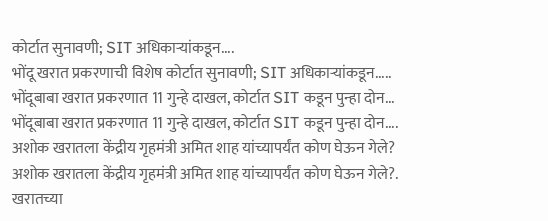कोर्टात सुनावणी; SIT अधिकाऱ्यांकडून....
भोंदू खरात प्रकरणाची विशेष कोर्टात सुनावणी; SIT अधिकाऱ्यांकडून.....
भोंदूबाबा खरात प्रकरणात 11 गुन्हे दाखल, कोर्टात SIT कडून पुन्हा दोन...
भोंदूबाबा खरात प्रकरणात 11 गुन्हे दाखल, कोर्टात SIT कडून पुन्हा दोन....
अशोक खरातला केंद्रीय गृहमंत्री अमित शाह यांच्यापर्यंत कोण घेऊन गेले?
अशोक खरातला केंद्रीय गृहमंत्री अमित शाह यांच्यापर्यंत कोण घेऊन गेले?.
खरातच्या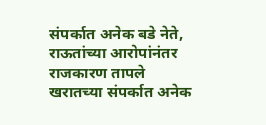संपर्कात अनेक बडे नेते, राऊतांच्या आरोपांनंतर राजकारण तापले
खरातच्या संपर्कात अनेक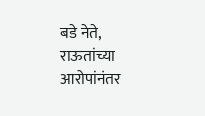बडे नेते, राऊतांच्या आरोपांनंतर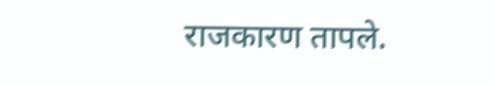राजकारण तापले.